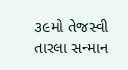૩૯મો તેજસ્વી તારલા સન્માન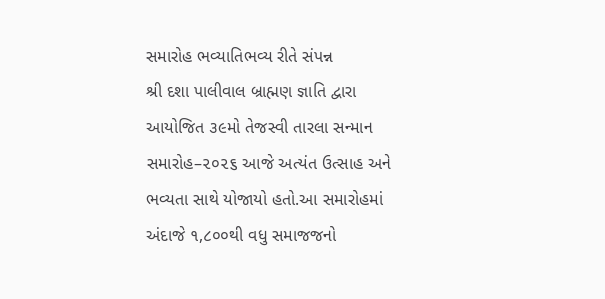સમારોહ ભવ્યાતિભવ્ય રીતે સંપન્ન
શ્રી દશા પાલીવાલ બ્રાહ્મણ જ્ઞાતિ દ્વારા આયોજિત ૩૯મો તેજસ્વી તારલા સન્માન સમારોહ–૨૦૨૬ આજે અત્યંત ઉત્સાહ અને ભવ્યતા સાથે યોજાયો હતો.આ સમારોહમાં અંદાજે ૧,૮૦૦થી વધુ સમાજજનો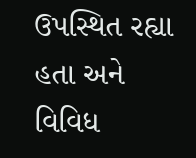ઉપસ્થિત રહ્યા હતા અને વિવિધ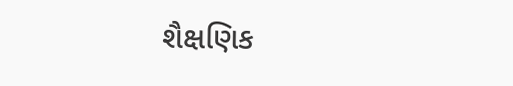શૈક્ષણિક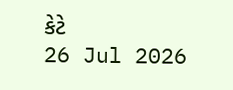કેટે
26 Jul 2026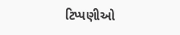ટિપ્પણીઓ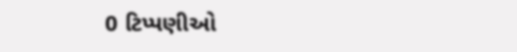0 ટિપ્પણીઓ